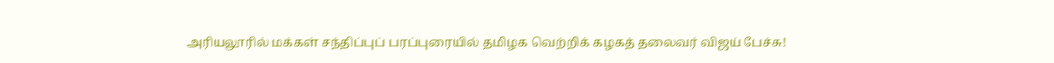அரியலூரில் மக்கள் சந்திப்புப் பரப்புரையில் தமிழக வெற்றிக் கழகத் தலைவர் விஜய் பேச்சு!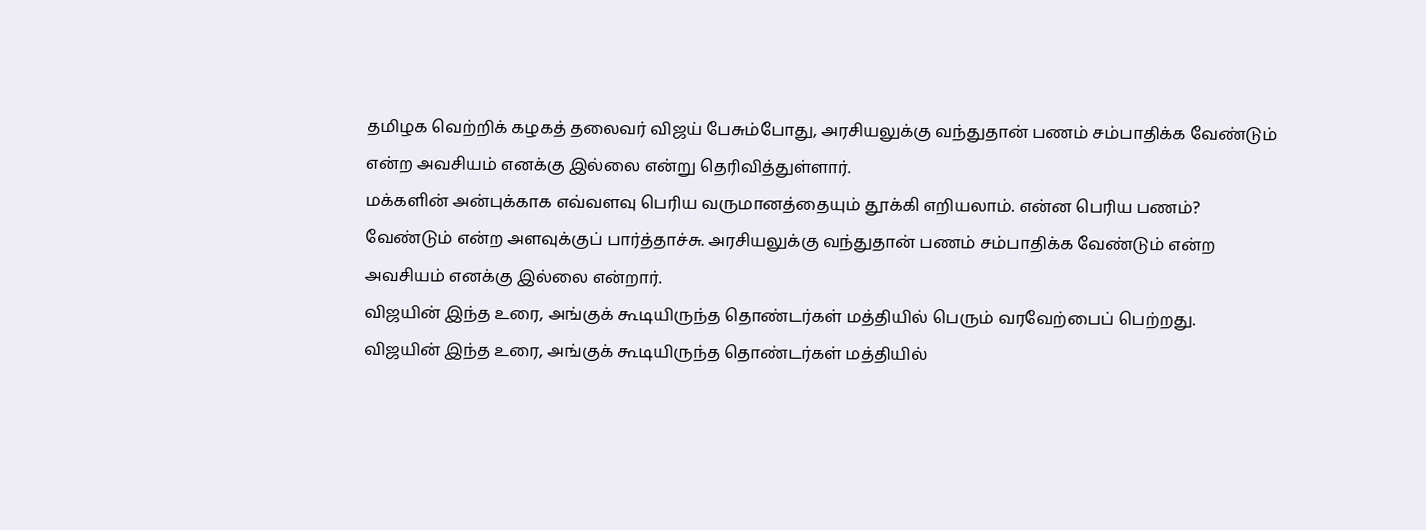தமிழக வெற்றிக் கழகத் தலைவர் விஜய் பேசும்போது, அரசியலுக்கு வந்துதான் பணம் சம்பாதிக்க வேண்டும் என்ற அவசியம் எனக்கு இல்லை என்று தெரிவித்துள்ளார்.
மக்களின் அன்புக்காக எவ்வளவு பெரிய வருமானத்தையும் தூக்கி எறியலாம். என்ன பெரிய பணம்? வேண்டும் என்ற அளவுக்குப் பார்த்தாச்சு. அரசியலுக்கு வந்துதான் பணம் சம்பாதிக்க வேண்டும் என்ற அவசியம் எனக்கு இல்லை என்றார்.
விஜயின் இந்த உரை, அங்குக் கூடியிருந்த தொண்டர்கள் மத்தியில் பெரும் வரவேற்பைப் பெற்றது.
விஜயின் இந்த உரை, அங்குக் கூடியிருந்த தொண்டர்கள் மத்தியில்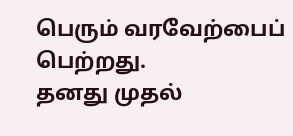பெரும் வரவேற்பைப் பெற்றது.
தனது முதல்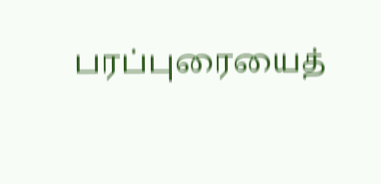பரப்புரையைத்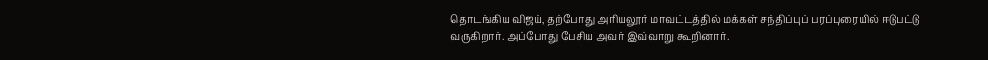தொடங்கிய விஜய், தற்போது அரியலூர் மாவட்டத்தில் மக்கள் சந்திப்புப் பரப்புரையில் ஈடுபட்டு வருகிறார். அப்போது பேசிய அவர் இவ்வாறு கூறினார்.